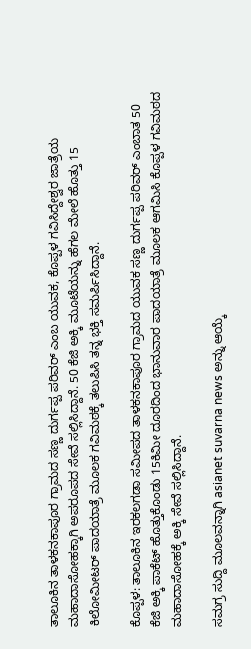ತಾಲೂಕಿನ ತಾಳಕನಕಾಪೂರ ಗ್ರಾಮದ ಸಣ್ಣ ದುರ್ಗಪ್ಪ ಪರಿವರ್ ಎಂಬ ಯುವಕ, ಕೊಪ್ಪಳ ಗವಿಸಿದ್ದೇಶ್ವರ ಜಾತ್ರೆಯ ಮಹಾದಾಸೋಹಕ್ಕಾಗಿ ಅಪರೂಪದ ಸೇವೆ ಸಲ್ಲಿಸಿದ್ದಾನೆ. 50 ಕೆಜಿ ಅಕ್ಕಿ ಮೂಟೆಯನ್ನು ಹೆಗಲ ಮೇಲೆ ಹೊತ್ತು 15 ಕಿಲೋಮೀಟರ್ ಪಾದಯಾತ್ರೆ ಮೂಲಕ ಗವಿಮಠಕ್ಕೆ ತಲುಪಿಸಿ ತನ್ನ ಭಕ್ತಿ ಸಮರ್ಪಿಸಿದ್ದಾನೆ.

ಕೊಪ್ಪಳ: ತಾಲೂಕಿನ ಇರಕಲಗಡಾ ಸಮೀಪದ ತಾಳಕನಕಾಪೂರ ಗ್ರಾಮದ ಯುವಕ ಸಣ್ಣ ದುರ್ಗಪ್ಪ ಪರಿವರ್ ಎಂಬಾತ 50 ಕೆಜಿ ಅಕ್ಕಿ ಪಾಕೆಟ್ ಹೊತ್ತುಕೊಂಡು 15ಕಿಮೀ ದೂರದಿಂದ ಭಾನುವಾರ ಪಾದಯಾತ್ರೆ ಮೂಲಕ ಆಗಮಿಸಿ ಕೊಪ್ಪಳ ಗವಿಮಠದ ಮಹಾದಾಸೋಹಕ್ಕೆ ಅಕ್ಕಿ ಸೇವೆ ಸಲ್ಲಿಸಿದ್ದಾನೆ.

ಸಮಗ್ರ ಸುದ್ದಿ ಮೂಲವನ್ನಾಗಿ asianet suvarna news ಅನ್ನು ಆಯ್ಕೆ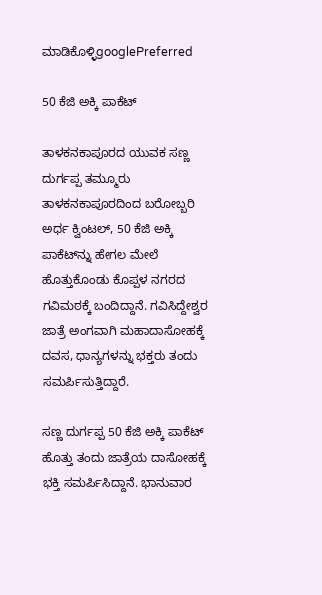ಮಾಡಿಕೊಳ್ಳಿgooglePreferred

50 ಕೆಜಿ ಅಕ್ಕಿ ಪಾಕೆಟ್‌

ತಾಳಕನಕಾಪೂರದ ಯುವಕ ಸಣ್ಣ ದುರ್ಗಪ್ಪ ತಮ್ಮೂರು ತಾಳಕನಕಾಪೂರದಿಂದ ಬರೋಬ್ಬರಿ ಅರ್ಧ ಕ್ವಿಂಟಲ್, 50 ಕೆಜಿ ಅಕ್ಕಿ ಪಾಕೆಟ್‌ನ್ನು ಹೇಗಲ ಮೇಲೆ ಹೊತ್ತುಕೊಂಡು ಕೊಪ್ಪಳ ನಗರದ ಗವಿಮಠಕ್ಕೆ ಬಂದಿದ್ದಾನೆ. ಗವಿಸಿದ್ದೇಶ್ವರ ಜಾತ್ರೆ ಅಂಗವಾಗಿ ಮಹಾದಾಸೋಹಕ್ಕೆ ದವಸ, ಧಾನ್ಯಗಳನ್ನು ಭಕ್ತರು ತಂದು ಸಮರ್ಪಿಸುತ್ತಿದ್ದಾರೆ.

ಸಣ್ಣ ದುರ್ಗಪ್ಪ 50 ಕೆಜಿ ಅಕ್ಕಿ ಪಾಕೆಟ್ ಹೊತ್ತು ತಂದು ಜಾತ್ರೆಯ ದಾಸೋಹಕ್ಕೆ ಭಕ್ತಿ ಸಮರ್ಪಿಸಿದ್ದಾನೆ. ಭಾನುವಾರ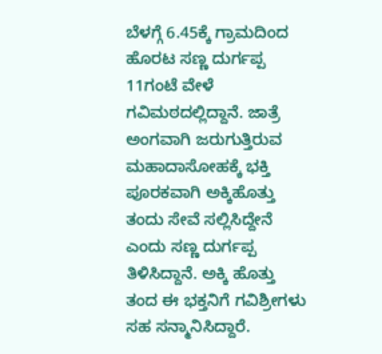ಬೆಳಗ್ಗೆ 6.45ಕ್ಕೆ ಗ್ರಾಮದಿಂದ ಹೊರಟ ಸಣ್ಣ ದುರ್ಗಪ್ಪ 11ಗಂಟೆ ವೇಳೆ ಗವಿಮಠದಲ್ಲಿದ್ದಾನೆ. ಜಾತ್ರೆ ಅಂಗವಾಗಿ ಜರುಗುತ್ತಿರುವ ಮಹಾದಾಸೋಹಕ್ಕೆ ಭಕ್ತಿ ಪೂರಕವಾಗಿ ಅಕ್ಕಿಹೊತ್ತು ತಂದು ಸೇವೆ ಸಲ್ಲಿಸಿದ್ದೇನೆ ಎಂದು ಸಣ್ಣ ದುರ್ಗಪ್ಪ ತಿಳಿಸಿದ್ದಾನೆ. ಅಕ್ಕಿ ಹೊತ್ತು ತಂದ ಈ ಭಕ್ತನಿಗೆ ಗವಿಶ್ರೀಗಳು ಸಹ ಸನ್ಮಾನಿಸಿದ್ದಾರೆ.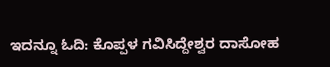ಇದನ್ನೂ ಓದಿ: ಕೊಪ್ಪಳ ಗವಿಸಿದ್ದೇಶ್ವರ ದಾಸೋಹ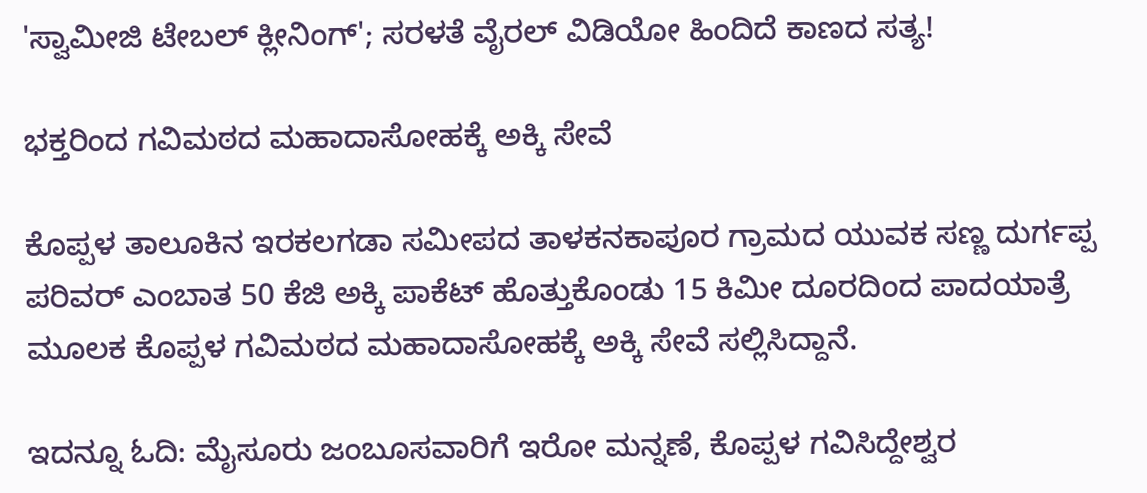'ಸ್ವಾಮೀಜಿ ಟೇಬಲ್ ಕ್ಲೀನಿಂಗ್'; ಸರಳತೆ ವೈರಲ್ ವಿಡಿಯೋ ಹಿಂದಿದೆ ಕಾಣದ ಸತ್ಯ!

ಭಕ್ತರಿಂದ ಗವಿಮಠದ ಮಹಾದಾಸೋಹಕ್ಕೆ ಅಕ್ಕಿ ಸೇವೆ

ಕೊಪ್ಪಳ ತಾಲೂಕಿನ ಇರಕಲಗಡಾ ಸಮೀಪದ ತಾಳಕನಕಾಪೂರ ಗ್ರಾಮದ ಯುವಕ ಸಣ್ಣ ದುರ್ಗಪ್ಪ ಪರಿವರ್ ಎಂಬಾತ 50 ಕೆಜಿ ಅಕ್ಕಿ ಪಾಕೆಟ್ ಹೊತ್ತುಕೊಂಡು 15 ಕಿಮೀ ದೂರದಿಂದ ಪಾದಯಾತ್ರೆ ಮೂಲಕ ಕೊಪ್ಪಳ ಗವಿಮಠದ ಮಹಾದಾಸೋಹಕ್ಕೆ ಅಕ್ಕಿ ಸೇವೆ ಸಲ್ಲಿಸಿದ್ದಾನೆ.

ಇದನ್ನೂ ಓದಿ: ಮೈಸೂರು ಜಂಬೂಸವಾರಿಗೆ ಇರೋ ಮನ್ನಣೆ, ಕೊಪ್ಪಳ ಗವಿಸಿದ್ದೇಶ್ವರ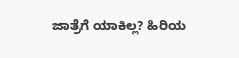ಜಾತ್ರೆಗೆ ಯಾಕಿಲ್ಲ? ಹಿರಿಯ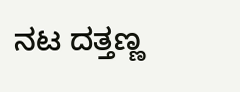ನಟ ದತ್ತಣ್ಣ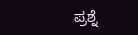ಪ್ರಶ್ನೆ